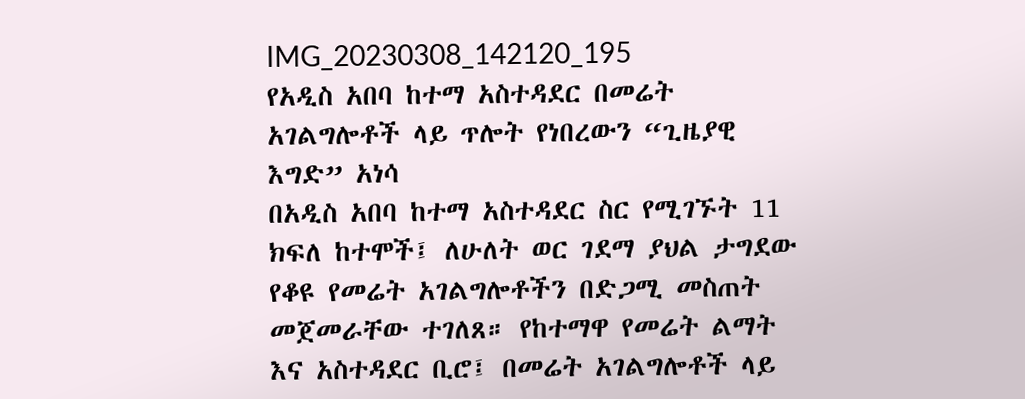IMG_20230308_142120_195
የአዲስ አበባ ከተማ አስተዳደር በመሬት አገልግሎቶች ላይ ጥሎት የነበረውን “ጊዜያዊ እግድ” አነሳ
በአዲስ አበባ ከተማ አስተዳደር ስር የሚገኙት 11 ክፍለ ከተሞች፤ ለሁለት ወር ገደማ ያህል ታግደው የቆዩ የመሬት አገልግሎቶችን በድጋሚ መስጠት መጀመራቸው ተገለጸ። የከተማዋ የመሬት ልማት እና አስተዳደር ቢሮ፤ በመሬት አገልግሎቶች ላይ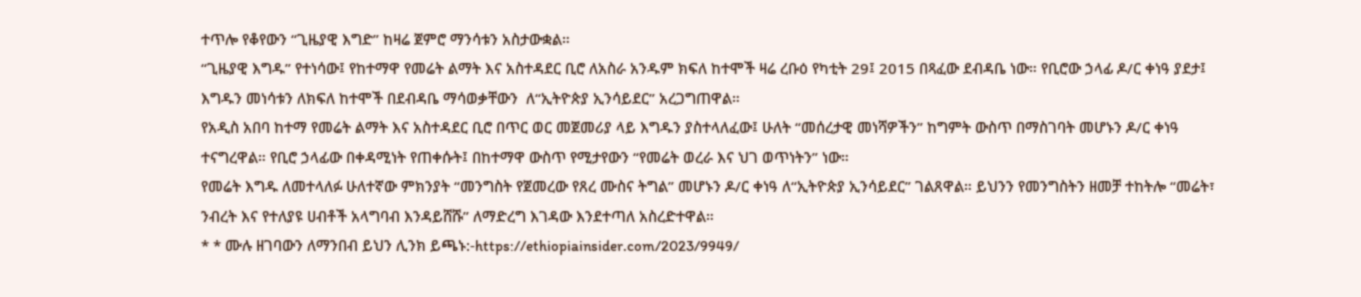ተጥሎ የቆየውን “ጊዜያዊ እግድ” ከዛሬ ጀምሮ ማንሳቱን አስታውቋል።
“ጊዜያዊ እግዱ” የተነሳው፤ የከተማዋ የመሬት ልማት እና አስተዳደር ቢሮ ለአስራ አንዱም ክፍለ ከተሞች ዛሬ ረቡዕ የካቲት 29፤ 2015 በጻፈው ደብዳቤ ነው። የቢሮው ኃላፊ ዶ/ር ቀነዓ ያደታ፤ እግዱን መነሳቱን ለክፍለ ከተሞች በደብዳቤ ማሳወቃቸውን  ለ“ኢትዮጵያ ኢንሳይደር” አረጋግጠዋል።
የአዲስ አበባ ከተማ የመሬት ልማት እና አስተዳደር ቢሮ በጥር ወር መጀመሪያ ላይ እግዱን ያስተላለፈው፤ ሁለት “መሰረታዊ መነሻዎችን” ከግምት ውስጥ በማስገባት መሆኑን ዶ/ር ቀነዓ ተናግረዋል። የቢሮ ኃላፊው በቀዳሚነት የጠቀሱት፤ በከተማዋ ውስጥ የሚታየውን “የመሬት ወረራ እና ህገ ወጥነትን” ነው።
የመሬት እግዱ ለመተላለፉ ሁለተኛው ምክንያት “መንግስት የጀመረው የጸረ ሙስና ትግል” መሆኑን ዶ/ር ቀነዓ ለ“ኢትዮጵያ ኢንሳይደር” ገልጸዋል። ይህንን የመንግስትን ዘመቻ ተከትሎ “መሬት፣ ንብረት እና የተለያዩ ሀብቶች አላግባብ እንዳይሸሹ” ለማድረግ እገዳው እንደተጣለ አስረድተዋል።
* * ሙሉ ዘገባውን ለማንበብ ይህን ሊንክ ይጫኑ:-https://ethiopiainsider.com/2023/9949/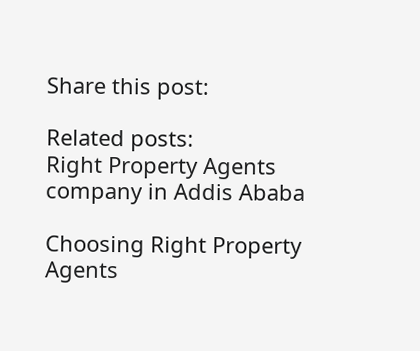Share this post:

Related posts:
Right Property Agents company in Addis Ababa

Choosing Right Property Agents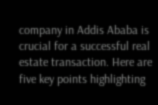company in Addis Ababa is crucial for a successful real estate transaction. Here are five key points highlighting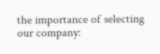the importance of selecting our company: